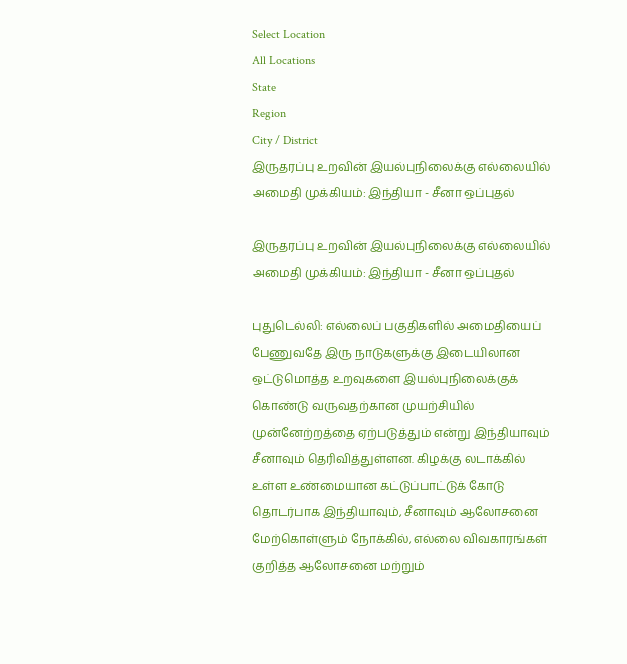Select Location
All Locations
State
Region
City / District
இருதரப்பு உறவின் இயல்புநிலைக்கு எல்லையில் அமைதி முக்கியம்: இந்தியா - சீனா ஒப்புதல்

இருதரப்பு உறவின் இயல்புநிலைக்கு எல்லையில் அமைதி முக்கியம்: இந்தியா - சீனா ஒப்புதல்

புதுடெல்லி: எல்லைப் பகுதிகளில் அமைதியைப் பேணுவதே இரு நாடுகளுக்கு இடையிலான ஒட்டுமொத்த உறவுகளை இயல்புநிலைக்குக் கொண்டு வருவதற்கான முயற்சியில் முன்னேற்றத்தை ஏற்படுத்தும் என்று இந்தியாவும் சீனாவும் தெரிவித்துள்ளன. கிழக்கு லடாக்கில் உள்ள உண்மையான கட்டுப்பாட்டுக் கோடு தொடர்பாக இந்தியாவும், சீனாவும் ஆலோசனை மேற்கொள்ளும் நோக்கில், எல்லை விவகாரங்கள் குறித்த ஆலோசனை மற்றும்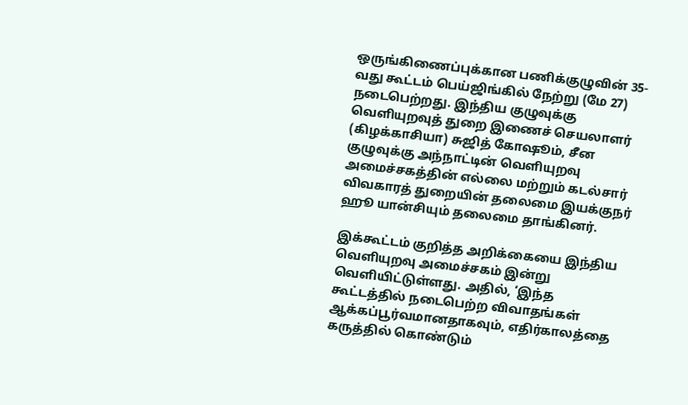ஒருங்கிணைப்புக்கான பணிக்குழுவின் 35-வது கூட்டம் பெய்ஜிங்கில் நேற்று (மே 27) நடைபெற்றது. இந்திய குழுவுக்கு வெளியுறவுத் துறை இணைச் செயலாளர் (கிழக்காசியா) சுஜித் கோஷூம், சீன குழுவுக்கு அந்நாட்டின் வெளியுறவு அமைச்சகத்தின் எல்லை மற்றும் கடல்சார் விவகாரத் துறையின் தலைமை இயக்குநர் ஹூ யான்சியும் தலைமை தாங்கினர்.

இக்கூட்டம் குறித்த அறிக்கையை இந்திய வெளியுறவு அமைச்சகம் இன்று வெளியிட்டுள்ளது. அதில், ‘இந்த கூட்டத்தில் நடைபெற்ற விவாதங்கள் ஆக்கப்பூர்வமானதாகவும், எதிர்காலத்தை கருத்தில் கொண்டும்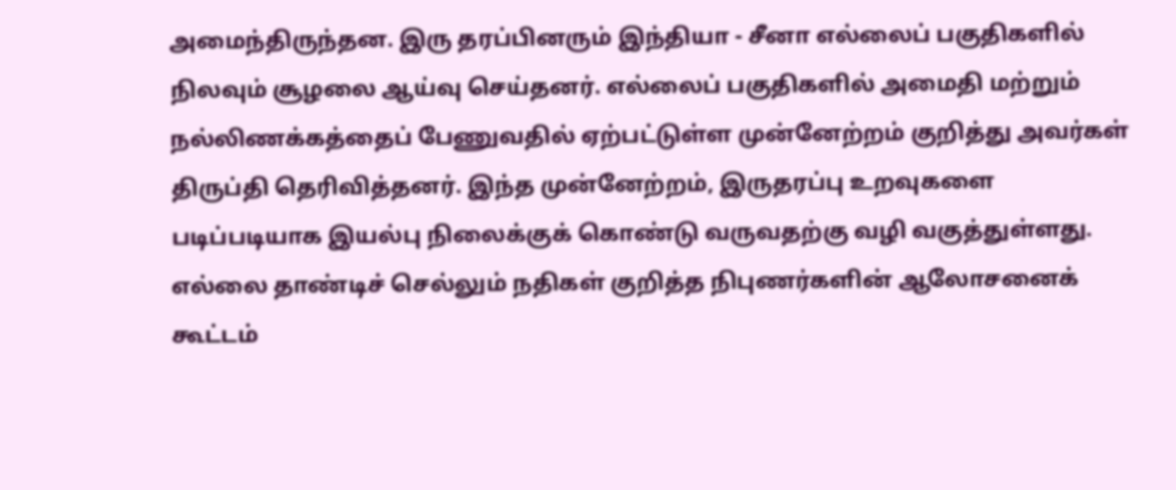அமைந்திருந்தன. இரு தரப்பினரும் இந்தியா - சீனா எல்லைப் பகுதிகளில் நிலவும் சூழலை ஆய்வு செய்தனர். எல்லைப் பகுதிகளில் அமைதி மற்றும் நல்லிணக்கத்தைப் பேணுவதில் ஏற்பட்டுள்ள முன்னேற்றம் குறித்து அவர்கள் திருப்தி தெரிவித்தனர். இந்த முன்னேற்றம், இருதரப்பு உறவுகளை படிப்படியாக இயல்பு நிலைக்குக் கொண்டு வருவதற்கு வழி வகுத்துள்ளது. எல்லை தாண்டிச் செல்லும் நதிகள் குறித்த நிபுணர்களின் ஆலோசனைக் கூட்டம்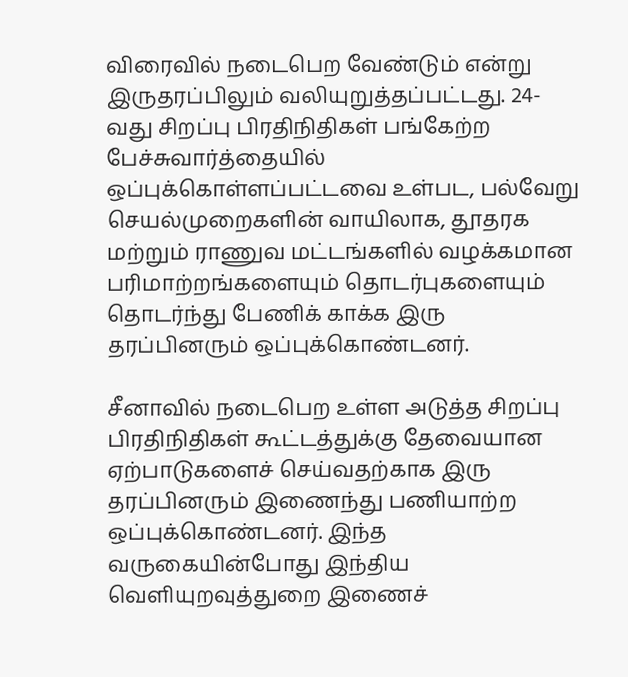விரைவில் நடைபெற வேண்டும் என்று இருதரப்பிலும் வலியுறுத்தப்பட்டது. 24-வது சிறப்பு பிரதிநிதிகள் பங்கேற்ற பேச்சுவார்த்தையில் ஒப்புக்கொள்ளப்பட்டவை உள்பட, பல்வேறு செயல்முறைகளின் வாயிலாக, தூதரக மற்றும் ராணுவ மட்டங்களில் வழக்கமான பரிமாற்றங்களையும் தொடர்புகளையும் தொடர்ந்து பேணிக் காக்க இரு தரப்பினரும் ஒப்புக்கொண்டனர்.

சீனாவில் நடைபெற உள்ள அடுத்த சிறப்பு பிரதிநிதிகள் கூட்டத்துக்கு தேவையான ஏற்பாடுகளைச் செய்வதற்காக இரு தரப்பினரும் இணைந்து பணியாற்ற ஒப்புக்கொண்டனர். இந்த வருகையின்போது இந்திய வெளியுறவுத்துறை இணைச்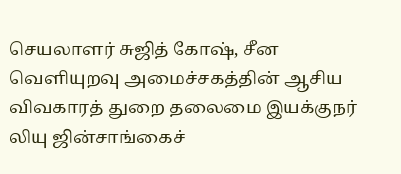செயலாளர் சுஜித் கோஷ், சீன வெளியுறவு அமைச்சகத்தின் ஆசிய விவகாரத் துறை தலைமை இயக்குநர் லியு ஜின்சாங்கைச்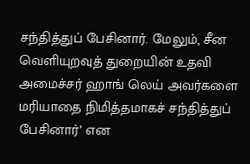சந்தித்துப் பேசினார். மேலும், சீன வெளியுறவுத் துறையின் உதவி அமைச்சர் ஹாங் லெய் அவர்களை மரியாதை நிமித்தமாகச் சந்தித்துப் பேசினார்’ என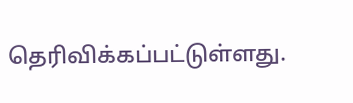தெரிவிக்கப்பட்டுள்ளது.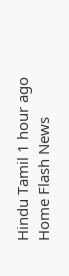Hindu Tamil 1 hour ago
Home Flash News